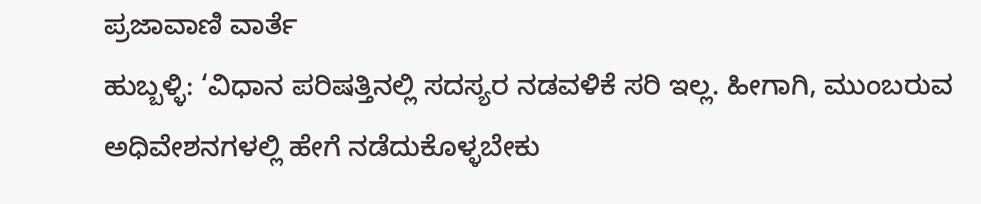ಪ್ರಜಾವಾಣಿ ವಾರ್ತೆ
ಹುಬ್ಬಳ್ಳಿ: ‘ವಿಧಾನ ಪರಿಷತ್ತಿನಲ್ಲಿ ಸದಸ್ಯರ ನಡವಳಿಕೆ ಸರಿ ಇಲ್ಲ. ಹೀಗಾಗಿ, ಮುಂಬರುವ ಅಧಿವೇಶನಗಳಲ್ಲಿ ಹೇಗೆ ನಡೆದುಕೊಳ್ಳಬೇಕು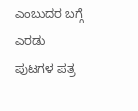ಎಂಬುದರ ಬಗ್ಗೆ ಎರಡು ಪುಟಗಳ ಪತ್ರ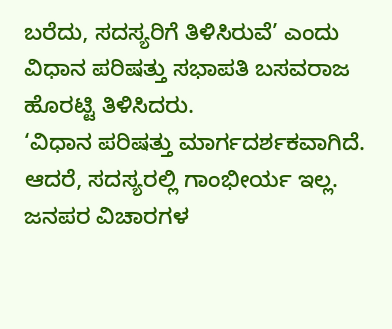ಬರೆದು, ಸದಸ್ಯರಿಗೆ ತಿಳಿಸಿರುವೆ’ ಎಂದು ವಿಧಾನ ಪರಿಷತ್ತು ಸಭಾಪತಿ ಬಸವರಾಜ ಹೊರಟ್ಟಿ ತಿಳಿಸಿದರು.
‘ವಿಧಾನ ಪರಿಷತ್ತು ಮಾರ್ಗದರ್ಶಕವಾಗಿದೆ. ಆದರೆ, ಸದಸ್ಯರಲ್ಲಿ ಗಾಂಭೀರ್ಯ ಇಲ್ಲ. ಜನಪರ ವಿಚಾರಗಳ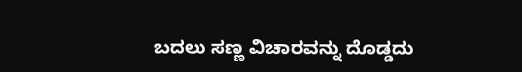ಬದಲು ಸಣ್ಣ ವಿಚಾರವನ್ನು ದೊಡ್ಡದು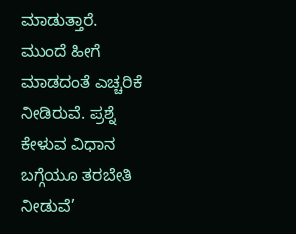ಮಾಡುತ್ತಾರೆ. ಮುಂದೆ ಹೀಗೆ ಮಾಡದಂತೆ ಎಚ್ಚರಿಕೆ ನೀಡಿರುವೆ. ಪ್ರಶ್ನೆ ಕೇಳುವ ವಿಧಾನ ಬಗ್ಗೆಯೂ ತರಬೇತಿ ನೀಡುವೆ’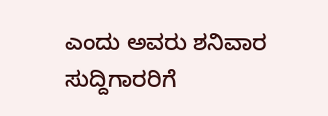ಎಂದು ಅವರು ಶನಿವಾರ ಸುದ್ದಿಗಾರರಿಗೆ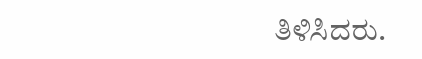ತಿಳಿಸಿದರು.